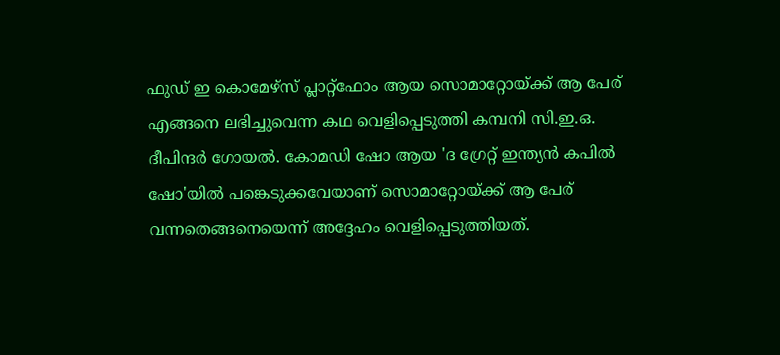ഫുഡ് ഇ കൊമേഴ്‌സ് പ്ലാറ്റ്‌ഫോം ആയ സൊമാറ്റോയ്ക്ക് ആ പേര് എങ്ങനെ ലഭിച്ചുവെന്ന കഥ വെളിപ്പെടുത്തി കമ്പനി സി.ഇ.ഒ. ദീപിന്ദര്‍ ഗോയല്‍. കോമഡി ഷോ ആയ 'ദ ഗ്രേറ്റ് ഇന്ത്യന്‍ കപില്‍ ഷോ'യില്‍ പങ്കെടുക്കവേയാണ് സൊമാറ്റോയ്ക്ക് ആ പേര് വന്നതെങ്ങനെയെന്ന് അദ്ദേഹം വെളിപ്പെടുത്തിയത്.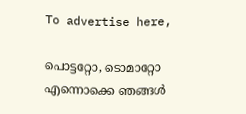To advertise here,

പൊട്ടറ്റോ, ടൊമാറ്റോ എന്നൊക്കെ ഞങ്ങള്‍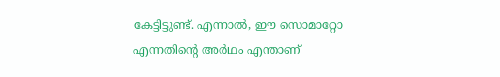കേട്ടിട്ടുണ്ട്. എന്നാല്‍, ഈ സൊമാറ്റോ എന്നതിന്റെ അര്‍ഥം എന്താണ്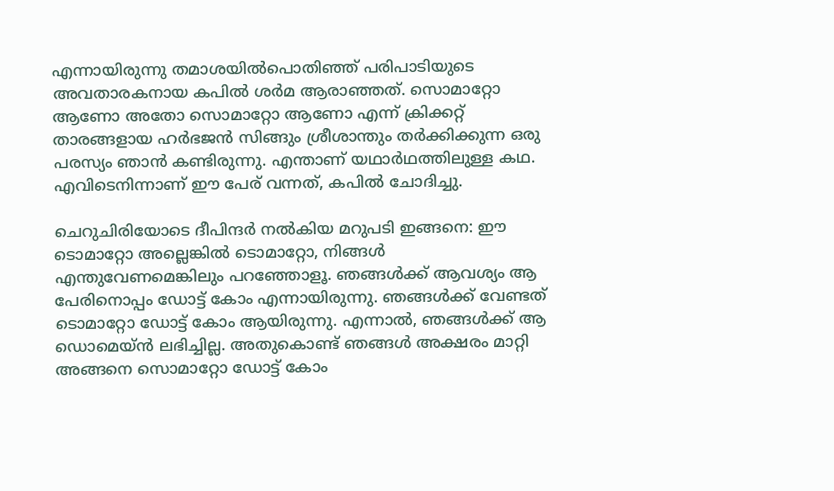എന്നായിരുന്നു തമാശയില്‍പൊതിഞ്ഞ് പരിപാടിയുടെ അവതാരകനായ കപില്‍ ശര്‍മ ആരാഞ്ഞത്. സൊമാറ്റോ ആണോ അതോ സൊമാറ്റോ ആണോ എന്ന് ക്രിക്കറ്റ് താരങ്ങളായ ഹര്‍ഭജന്‍ സിങ്ങും ശ്രീശാന്തും തര്‍ക്കിക്കുന്ന ഒരു പരസ്യം ഞാന്‍ കണ്ടിരുന്നു. എന്താണ് യഥാര്‍ഥത്തിലുള്ള കഥ. എവിടെനിന്നാണ് ഈ പേര് വന്നത്, കപില്‍ ചോദിച്ചു.

ചെറുചിരിയോടെ ദീപിന്ദര്‍ നല്‍കിയ മറുപടി ഇങ്ങനെ: ഈ ടൊമാറ്റോ അല്ലെങ്കില്‍ ടൊമാറ്റോ, നിങ്ങള്‍ എന്തുവേണമെങ്കിലും പറഞ്ഞോളൂ. ഞങ്ങള്‍ക്ക് ആവശ്യം ആ പേരിനൊപ്പം ഡോട്ട് കോം എന്നായിരുന്നു. ഞങ്ങള്‍ക്ക് വേണ്ടത് ടൊമാറ്റോ ഡോട്ട് കോം ആയിരുന്നു. എന്നാല്‍, ഞങ്ങള്‍ക്ക് ആ ഡൊമെയ്ന്‍ ലഭിച്ചില്ല. അതുകൊണ്ട് ഞങ്ങള്‍ അക്ഷരം മാറ്റി അങ്ങനെ സൊമാറ്റോ ഡോട്ട് കോം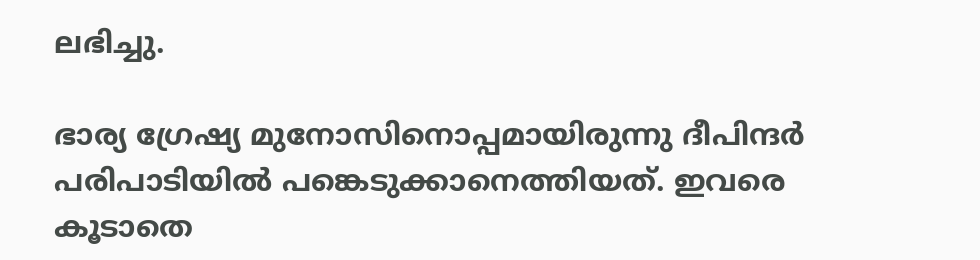ലഭിച്ചു.

ഭാര്യ ഗ്രേഷ്യ മുനോസിനൊപ്പമായിരുന്നു ദീപിന്ദര്‍ പരിപാടിയില്‍ പങ്കെടുക്കാനെത്തിയത്. ഇവരെ കൂടാതെ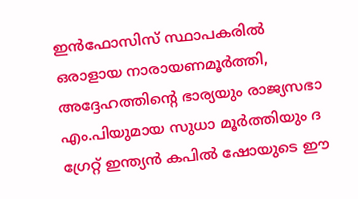ഇന്‍ഫോസിസ് സ്ഥാപകരില്‍ ഒരാളായ നാരായണമൂര്‍ത്തി, അദ്ദേഹത്തിന്റെ ഭാര്യയും രാജ്യസഭാ എം.പിയുമായ സുധാ മൂര്‍ത്തിയും ദ ഗ്രേറ്റ് ഇന്ത്യന്‍ കപില്‍ ഷോയുടെ ഈ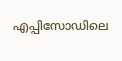എപ്പിസോഡിലെ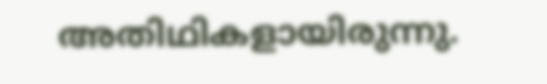അതിഥികളായിരുന്നു.